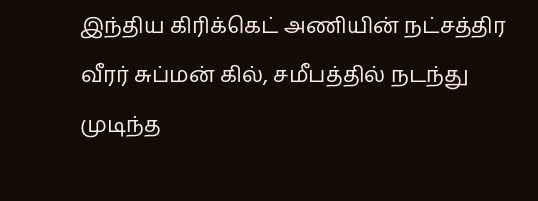இந்திய கிரிக்கெட் அணியின் நட்சத்திர வீரர் சுப்மன் கில், சமீபத்தில் நடந்து முடிந்த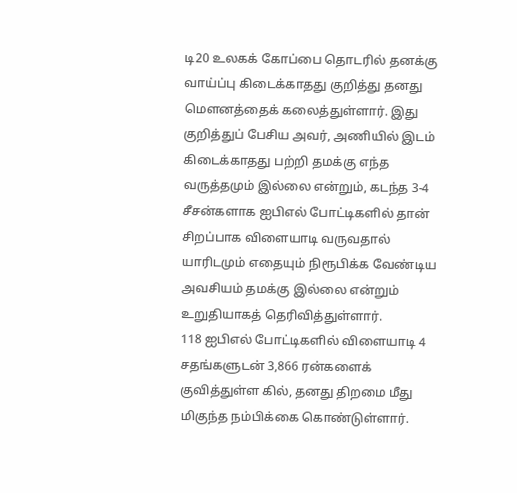டி20 உலகக் கோப்பை தொடரில் தனக்கு வாய்ப்பு கிடைக்காதது குறித்து தனது மௌனத்தைக் கலைத்துள்ளார். இது குறித்துப் பேசிய அவர், அணியில் இடம் கிடைக்காதது பற்றி தமக்கு எந்த வருத்தமும் இல்லை என்றும், கடந்த 3-4 சீசன்களாக ஐபிஎல் போட்டிகளில் தான் சிறப்பாக விளையாடி வருவதால் யாரிடமும் எதையும் நிரூபிக்க வேண்டிய அவசியம் தமக்கு இல்லை என்றும் உறுதியாகத் தெரிவித்துள்ளார்.
118 ஐபிஎல் போட்டிகளில் விளையாடி 4 சதங்களுடன் 3,866 ரன்களைக் குவித்துள்ள கில், தனது திறமை மீது மிகுந்த நம்பிக்கை கொண்டுள்ளார்.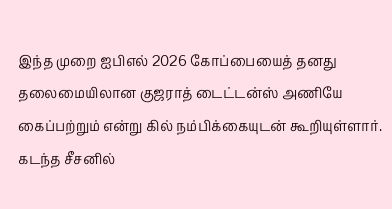இந்த முறை ஐபிஎல் 2026 கோப்பையைத் தனது தலைமையிலான குஜராத் டைட்டன்ஸ் அணியே கைப்பற்றும் என்று கில் நம்பிக்கையுடன் கூறியுள்ளார்.
கடந்த சீசனில்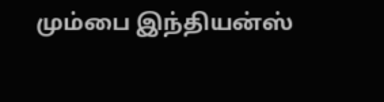மும்பை இந்தியன்ஸ்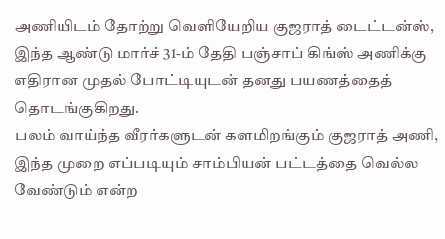அணியிடம் தோற்று வெளியேறிய குஜராத் டைட்டன்ஸ், இந்த ஆண்டு மார்ச் 31-ம் தேதி பஞ்சாப் கிங்ஸ் அணிக்கு எதிரான முதல் போட்டியுடன் தனது பயணத்தைத் தொடங்குகிறது.
பலம் வாய்ந்த வீரர்களுடன் களமிறங்கும் குஜராத் அணி, இந்த முறை எப்படியும் சாம்பியன் பட்டத்தை வெல்ல வேண்டும் என்ற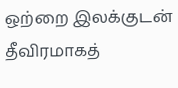ஒற்றை இலக்குடன் தீவிரமாகத்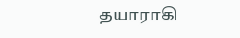தயாராகி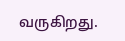வருகிறது.